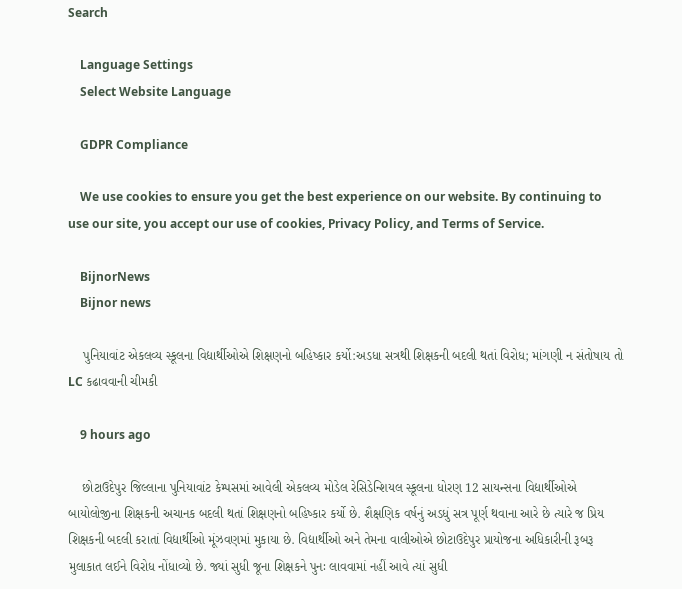Search

    Language Settings
    Select Website Language

    GDPR Compliance

    We use cookies to ensure you get the best experience on our website. By continuing to use our site, you accept our use of cookies, Privacy Policy, and Terms of Service.

    BijnorNews
    Bijnor news

    પુનિયાવાંટ એકલવ્ય સ્કૂલના વિદ્યાર્થીઓએ શિક્ષણનો બહિષ્કાર કર્યો:અડધા સત્રથી શિક્ષકની બદલી થતાં વિરોધ; માંગણી ન સંતોષાય તો LC કઢાવવાની ચીમકી

    9 hours ago

    છોટાઉદેપુર જિલ્લાના પુનિયાવાંટ કેમ્પસમાં આવેલી એકલવ્ય મોડેલ રેસિડેન્શિયલ સ્કૂલના ધોરણ 12 સાયન્સના વિદ્યાર્થીઓએ બાયોલોજીના શિક્ષકની અચાનક બદલી થતાં શિક્ષણનો બહિષ્કાર કર્યો છે. શૈક્ષણિક વર્ષનું અડધું સત્ર પૂર્ણ થવાના આરે છે ત્યારે જ પ્રિય શિક્ષકની બદલી કરાતાં વિદ્યાર્થીઓ મૂંઝવણમાં મુકાયા છે. વિદ્યાર્થીઓ અને તેમના વાલીઓએ છોટાઉદેપુર પ્રાયોજના અધિકારીની રૂબરૂ મુલાકાત લઈને વિરોધ નોંધાવ્યો છે. જ્યાં સુધી જૂના શિક્ષકને પુનઃ લાવવામાં નહીં આવે ત્યાં સુધી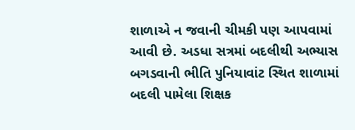શાળાએ ન જવાની ચીમકી પણ આપવામાં આવી છે. અડધા સત્રમાં બદલીથી અભ્યાસ બગડવાની ભીતિ પુનિયાવાંટ સ્થિત શાળામાં બદલી પામેલા શિક્ષક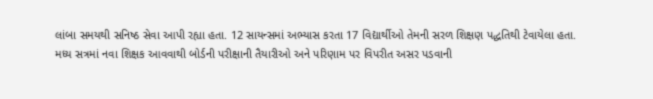લાંબા સમયથી સનિષ્ઠ સેવા આપી રહ્યા હતા. 12 સાયન્સમાં અભ્યાસ કરતા 17 વિદ્યાર્થીઓ તેમની સરળ શિક્ષણ પદ્ધતિથી ટેવાયેલા હતા. મધ્ય સત્રમાં નવા શિક્ષક આવવાથી બોર્ડની પરીક્ષાની તૈયારીઓ અને પરિણામ પર વિપરીત અસર પડવાની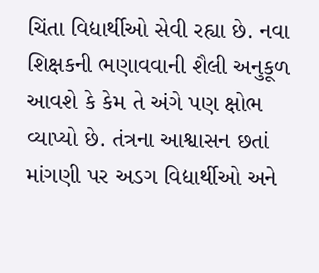ચિંતા વિદ્યાર્થીઓ સેવી રહ્યા છે. નવા શિક્ષકની ભણાવવાની શૈલી અનુકૂળ આવશે કે કેમ તે અંગે પણ ક્ષોભ વ્યાપ્યો છે. તંત્રના આશ્વાસન છતાં માંગણી પર અડગ વિદ્યાર્થીઓ અને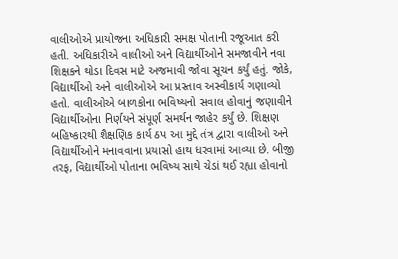વાલીઓએ પ્રાયોજના અધિકારી સમક્ષ પોતાની રજૂઆત કરી હતી. અધિકારીએ વાલીઓ અને વિદ્યાર્થીઓને સમજાવીને નવા શિક્ષકને થોડા દિવસ માટે અજમાવી જોવા સૂચન કર્યું હતું. જોકે, વિદ્યાર્થીઓ અને વાલીઓએ આ પ્રસ્તાવ અસ્વીકાર્ય ગણાવ્યો હતો. વાલીઓએ બાળકોના ભવિષ્યનો સવાલ હોવાનું જણાવીને વિદ્યાર્થીઓના નિર્ણયને સંપૂર્ણ સમર્થન જાહેર કર્યું છે. શિક્ષણ બહિષ્કારથી શૈક્ષણિક કાર્ય ઠપ આ મુદ્દે તંત્ર દ્વારા વાલીઓ અને વિદ્યાર્થીઓને મનાવવાના પ્રયાસો હાથ ધરવામાં આવ્યા છે. બીજી તરફ, વિદ્યાર્થીઓ પોતાના ભવિષ્ય સાથે ચેડાં થઈ રહ્યા હોવાનો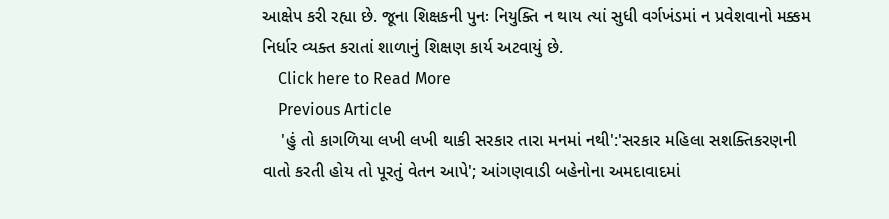આક્ષેપ કરી રહ્યા છે. જૂના શિક્ષકની પુનઃ નિયુક્તિ ન થાય ત્યાં સુધી વર્ગખંડમાં ન પ્રવેશવાનો મક્કમ નિર્ધાર વ્યક્ત કરાતાં શાળાનું શિક્ષણ કાર્ય અટવાયું છે.
    Click here to Read More
    Previous Article
    'હું તો કાગળિયા લખી લખી થાકી સરકાર તારા મનમાં નથી':'સરકાર મહિલા સશક્તિકરણની વાતો કરતી હોય તો પૂરતું વેતન આપે'; આંગણવાડી બહેનોના અમદાવાદમાં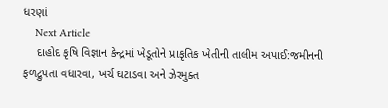ધરણાં
    Next Article
    દાહોદ કૃષિ વિજ્ઞાન કેન્દ્રમાં ખેડૂતોને પ્રાકૃતિક ખેતીની તાલીમ અપાઈ:જમીનની ફળદ્રુપતા વધારવા, ખર્ચ ઘટાડવા અને ઝેરમુક્ત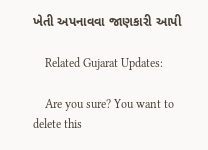ખેતી અપનાવવા જાણકારી આપી

    Related Gujarat Updates:

    Are you sure? You want to delete this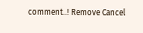comment..! Remove Cancel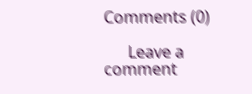Comments (0)

      Leave a comment